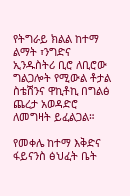የትግራይ ክልል ከተማ ልማት ፣ንግድና ኢንዱስትሪ ቢሮ ለቢሮው ግልጋሎት የሚውል ቶታል ስቴሽንና ዋኪቶኪ በግልፅ ጨረታ አወዳድሮ ለመግዛት ይፈልጋል።

የመቀሌ ከተማ እቅድና ፋይናንስ ፅህፈት ቤት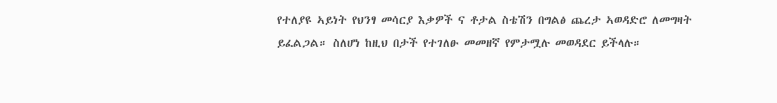የተለያዩ ኣይነት የህንፃ መሳርያ እቃዎች ና ቶታል ስቴሽን በግልፅ ጨረታ ኣወዳድሮ ለመግዛት ይፈልጋል። ስለሆነ ከዚህ በታች የተገለፁ መመዘኛ የምታሟሉ መወዳደር ይችላሉ።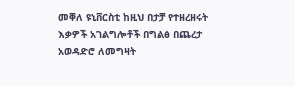መቐለ ዩኒቨርስቲ ከዚህ በታቻ የተዘረዘሩት እቃዎች አገልግሎቶች በግልፅ በጨረታ አወዳድሮ ለመግዛት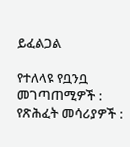ይፈልጋል

የተለላዩ የቧንቧ መገጣጠሚዎች : የጽሕፈት መሳሪያዎች :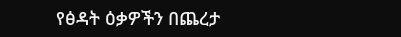የፅዳት ዕቃዎችን በጨረታ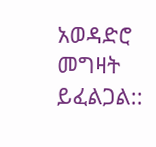አወዳድሮ መግዛት ይፈልጋል::